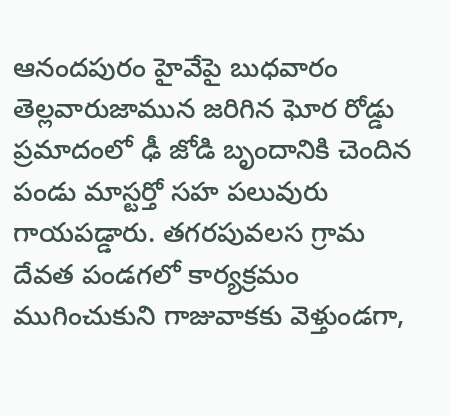ఆనందపురం హైవేపై బుధవారం తెల్లవారుజామున జరిగిన ఘోర రోడ్డు ప్రమాదంలో ఢీ జోడి బృందానికి చెందిన పండు మాస్టర్తో సహ పలువురు గాయపడ్డారు. తగరపువలస గ్రామ దేవత పండగలో కార్యక్రమం ముగించుకుని గాజువాకకు వెళ్తుండగా,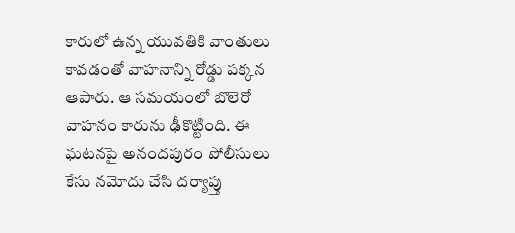కారులో ఉన్న యువతికి వాంతులు కావడంతో వాహనాన్ని రోడ్డు పక్కన ఆపారు. ఆ సమయంలో బొలెరో వాహనం కారును ఢీకొట్టింది. ఈ ఘటనపై అనందపురం పోలీసులు కేసు నమోదు చేసి దర్యాప్తు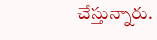చేస్తున్నారు.